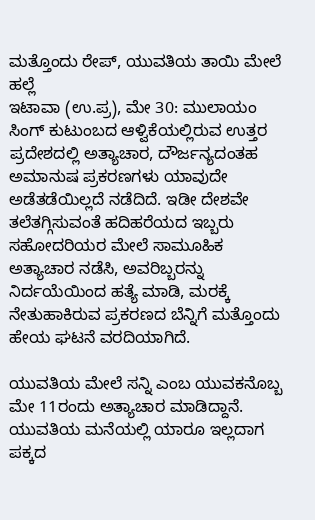ಮತ್ತೊಂದು ರೇಪ್, ಯುವತಿಯ ತಾಯಿ ಮೇಲೆ ಹಲ್ಲೆ
ಇಟಾವಾ (ಉ.ಪ್ರ), ಮೇ 30: ಮುಲಾಯಂ ಸಿಂಗ್ ಕುಟುಂಬದ ಆಳ್ವಿಕೆಯಲ್ಲಿರುವ ಉತ್ತರ ಪ್ರದೇಶದಲ್ಲಿ ಅತ್ಯಾಚಾರ, ದೌರ್ಜನ್ಯದಂತಹ ಅಮಾನುಷ ಪ್ರಕರಣಗಳು ಯಾವುದೇ ಅಡೆತಡೆಯಿಲ್ಲದೆ ನಡೆದಿದೆ. ಇಡೀ ದೇಶವೇ ತಲೆತಗ್ಗಿಸುವಂತೆ ಹದಿಹರೆಯದ ಇಬ್ಬರು ಸಹೋದರಿಯರ ಮೇಲೆ ಸಾಮೂಹಿಕ ಅತ್ಯಾಚಾರ ನಡೆಸಿ, ಅವರಿಬ್ಬರನ್ನು ನಿರ್ದಯೆಯಿಂದ ಹತ್ಯೆ ಮಾಡಿ, ಮರಕ್ಕೆ ನೇತುಹಾಕಿರುವ ಪ್ರಕರಣದ ಬೆನ್ನಿಗೆ ಮತ್ತೊಂದು ಹೇಯ ಘಟನೆ ವರದಿಯಾಗಿದೆ.

ಯುವತಿಯ ಮೇಲೆ ಸನ್ನಿ ಎಂಬ ಯುವಕನೊಬ್ಬ ಮೇ 11ರಂದು ಅತ್ಯಾಚಾರ ಮಾಡಿದ್ದಾನೆ. ಯುವತಿಯ ಮನೆಯಲ್ಲಿ ಯಾರೂ ಇಲ್ಲದಾಗ ಪಕ್ಕದ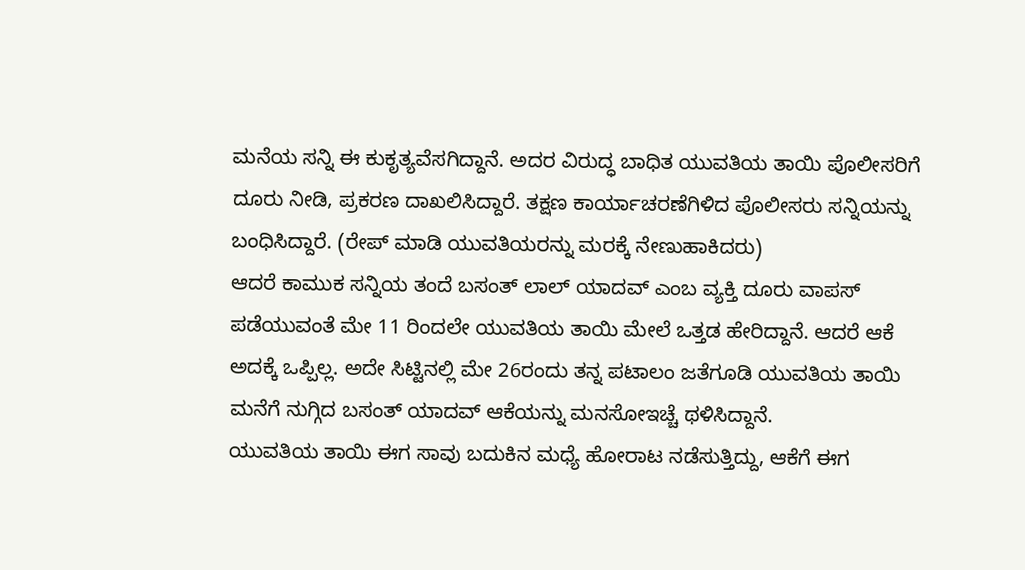ಮನೆಯ ಸನ್ನಿ ಈ ಕುಕೃತ್ಯವೆಸಗಿದ್ದಾನೆ. ಅದರ ವಿರುದ್ಧ ಬಾಧಿತ ಯುವತಿಯ ತಾಯಿ ಪೊಲೀಸರಿಗೆ ದೂರು ನೀಡಿ, ಪ್ರಕರಣ ದಾಖಲಿಸಿದ್ದಾರೆ. ತಕ್ಷಣ ಕಾರ್ಯಾಚರಣೆಗಿಳಿದ ಪೊಲೀಸರು ಸನ್ನಿಯನ್ನು ಬಂಧಿಸಿದ್ದಾರೆ. (ರೇಪ್ ಮಾಡಿ ಯುವತಿಯರನ್ನು ಮರಕ್ಕೆ ನೇಣುಹಾಕಿದರು)
ಆದರೆ ಕಾಮುಕ ಸನ್ನಿಯ ತಂದೆ ಬಸಂತ್ ಲಾಲ್ ಯಾದವ್ ಎಂಬ ವ್ಯಕ್ತಿ ದೂರು ವಾಪಸ್ ಪಡೆಯುವಂತೆ ಮೇ 11 ರಿಂದಲೇ ಯುವತಿಯ ತಾಯಿ ಮೇಲೆ ಒತ್ತಡ ಹೇರಿದ್ದಾನೆ. ಆದರೆ ಆಕೆ ಅದಕ್ಕೆ ಒಪ್ಪಿಲ್ಲ. ಅದೇ ಸಿಟ್ಟಿನಲ್ಲಿ ಮೇ 26ರಂದು ತನ್ನ ಪಟಾಲಂ ಜತೆಗೂಡಿ ಯುವತಿಯ ತಾಯಿ ಮನೆಗೆ ನುಗ್ಗಿದ ಬಸಂತ್ ಯಾದವ್ ಆಕೆಯನ್ನು ಮನಸೋಇಚ್ಚೆ ಥಳಿಸಿದ್ದಾನೆ.
ಯುವತಿಯ ತಾಯಿ ಈಗ ಸಾವು ಬದುಕಿನ ಮಧ್ಯೆ ಹೋರಾಟ ನಡೆಸುತ್ತಿದ್ದು, ಆಕೆಗೆ ಈಗ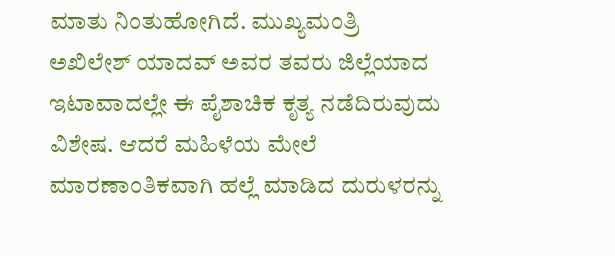ಮಾತು ನಿಂತುಹೋಗಿದೆ. ಮುಖ್ಯಮಂತ್ರಿ ಅಖಿಲೇಶ್ ಯಾದವ್ ಅವರ ತವರು ಜಿಲ್ಲೆಯಾದ ಇಟಾವಾದಲ್ಲೇ ಈ ಪೈಶಾಚಿಕ ಕೃತ್ಯ ನಡೆದಿರುವುದು ವಿಶೇಷ. ಆದರೆ ಮಹಿಳೆಯ ಮೇಲೆ ಮಾರಣಾಂತಿಕವಾಗಿ ಹಲ್ಲೆ ಮಾಡಿದ ದುರುಳರನ್ನು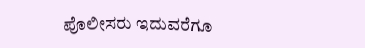ಪೊಲೀಸರು ಇದುವರೆಗೂ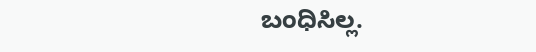ಬಂಧಿಸಿಲ್ಲ.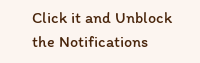Click it and Unblock the Notifications